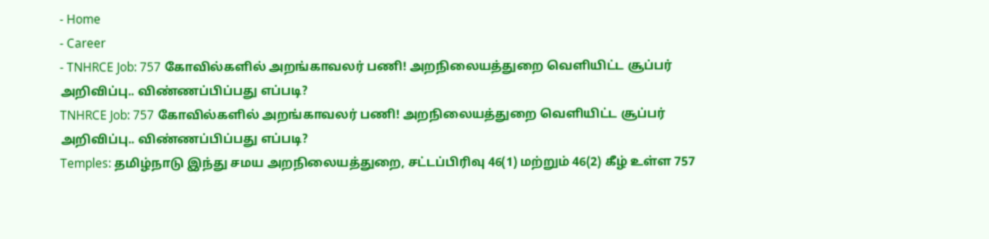- Home
- Career
- TNHRCE Job: 757 கோவில்களில் அறங்காவலர் பணி! அறநிலையத்துறை வெளியிட்ட சூப்பர் அறிவிப்பு.. விண்ணப்பிப்பது எப்படி?
TNHRCE Job: 757 கோவில்களில் அறங்காவலர் பணி! அறநிலையத்துறை வெளியிட்ட சூப்பர் அறிவிப்பு.. விண்ணப்பிப்பது எப்படி?
Temples: தமிழ்நாடு இந்து சமய அறநிலையத்துறை, சட்டப்பிரிவு 46(1) மற்றும் 46(2) கீழ் உள்ள 757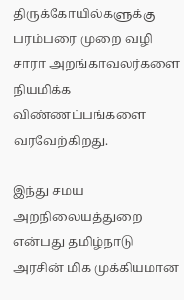திருக்கோயில்களுக்கு பரம்பரை முறை வழி சாரா அறங்காவலர்களை நியமிக்க விண்ணப்பங்களை வரவேற்கிறது.

இந்து சமய அறநிலையத்துறை என்பது தமிழ்நாடு அரசின் மிக முக்கியமான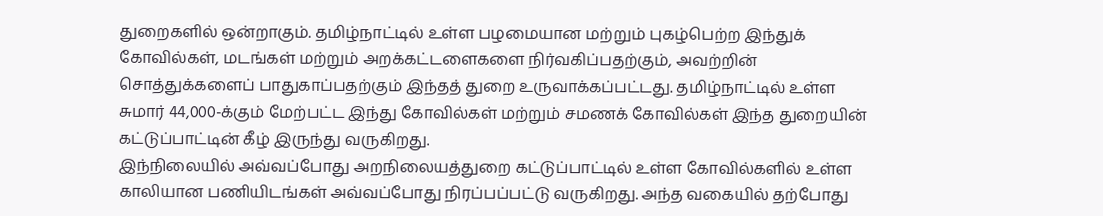துறைகளில் ஒன்றாகும். தமிழ்நாட்டில் உள்ள பழமையான மற்றும் புகழ்பெற்ற இந்துக் கோவில்கள், மடங்கள் மற்றும் அறக்கட்டளைகளை நிர்வகிப்பதற்கும், அவற்றின் சொத்துக்களைப் பாதுகாப்பதற்கும் இந்தத் துறை உருவாக்கப்பட்டது. தமிழ்நாட்டில் உள்ள சுமார் 44,000-க்கும் மேற்பட்ட இந்து கோவில்கள் மற்றும் சமணக் கோவில்கள் இந்த துறையின் கட்டுப்பாட்டின் கீழ் இருந்து வருகிறது.
இந்நிலையில் அவ்வப்போது அறநிலையத்துறை கட்டுப்பாட்டில் உள்ள கோவில்களில் உள்ள காலியான பணியிடங்கள் அவ்வப்போது நிரப்பப்பட்டு வருகிறது. அந்த வகையில் தற்போது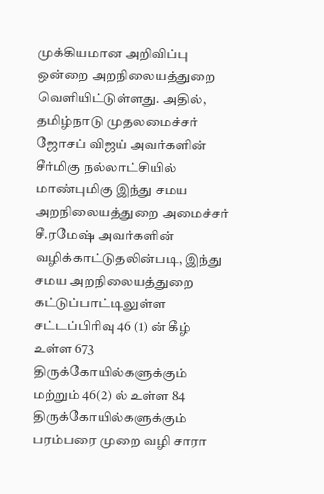முக்கியமான அறிவிப்பு ஒன்றை அறநிலையத்துறை வெளியிட்டுள்ளது. அதில், தமிழ்நாடு முதலமைச்சர் ஜோசப் விஜய் அவர்களின் சீர்மிகு நல்லாட்சியில் மாண்புமிகு இந்து சமய அறநிலையத்துறை அமைச்சர் சீ.ரமேஷ் அவர்களின் வழிக்காட்டுதலின்படி, இந்து சமய அறநிலையத்துறை கட்டுப்பாட்டிலுள்ள சட்டப்பிரிவு 46 (1) ன் கீழ் உள்ள 673 திருக்கோயில்களுக்கும் மற்றும் 46(2) ல் உள்ள 84 திருக்கோயில்களுக்கும் பரம்பரை முறை வழி சாரா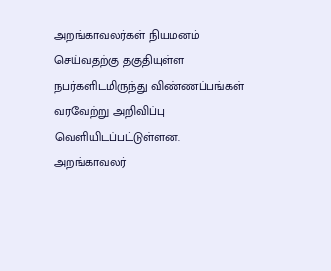அறங்காவலர்கள் நியமனம் செய்வதற்கு தகுதியுள்ள நபர்களிடமிருந்து விண்ணப்பங்கள் வரவேற்று அறிவிப்பு வெளியிடப்பட்டுள்ளன.
அறங்காவலர்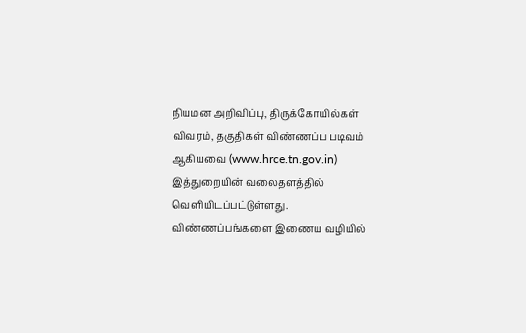நியமன அறிவிப்பு, திருக்கோயில்கள் விவரம், தகுதிகள் விண்ணப்ப படிவம் ஆகியவை (www.hrce.tn.gov.in) இத்துறையின் வலைதளத்தில் வெளியிடப்பட்டுள்ளது. விண்ணப்பங்களை இணைய வழியில்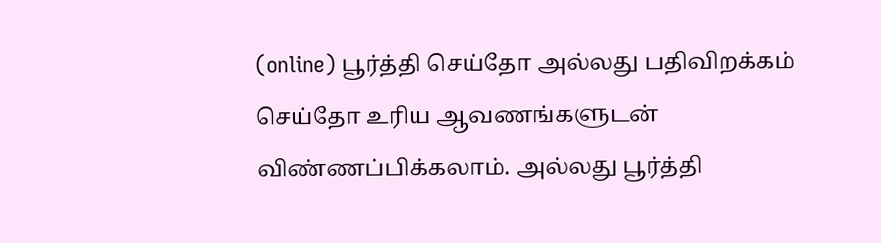(online) பூர்த்தி செய்தோ அல்லது பதிவிறக்கம் செய்தோ உரிய ஆவணங்களுடன் விண்ணப்பிக்கலாம். அல்லது பூர்த்தி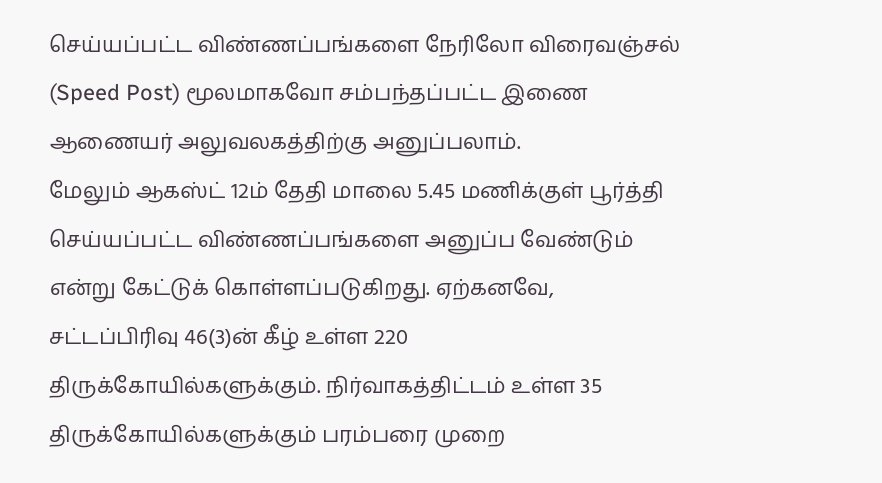செய்யப்பட்ட விண்ணப்பங்களை நேரிலோ விரைவஞ்சல் (Speed Post) மூலமாகவோ சம்பந்தப்பட்ட இணை ஆணையர் அலுவலகத்திற்கு அனுப்பலாம்.
மேலும் ஆகஸ்ட் 12ம் தேதி மாலை 5.45 மணிக்குள் பூர்த்தி செய்யப்பட்ட விண்ணப்பங்களை அனுப்ப வேண்டும் என்று கேட்டுக் கொள்ளப்படுகிறது. ஏற்கனவே, சட்டப்பிரிவு 46(3)ன் கீழ் உள்ள 220 திருக்கோயில்களுக்கும். நிர்வாகத்திட்டம் உள்ள 35 திருக்கோயில்களுக்கும் பரம்பரை முறை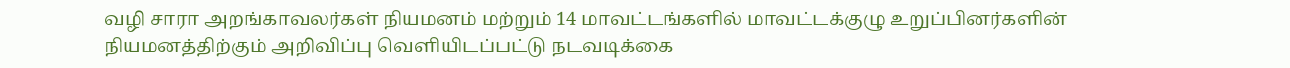வழி சாரா அறங்காவலர்கள் நியமனம் மற்றும் 14 மாவட்டங்களில் மாவட்டக்குழு உறுப்பினர்களின் நியமனத்திற்கும் அறிவிப்பு வெளியிடப்பட்டு நடவடிக்கை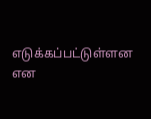எடுக்கப்பட்டுள்ளன என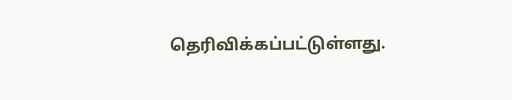தெரிவிக்கப்பட்டுள்ளது.